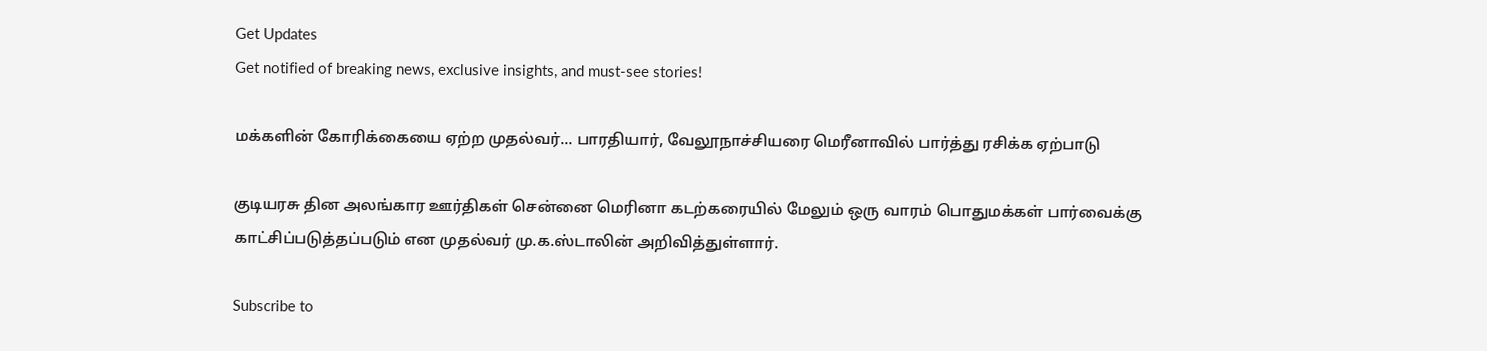Get Updates
Get notified of breaking news, exclusive insights, and must-see stories!

மக்களின் கோரிக்கையை ஏற்ற முதல்வர்... பாரதியார், வேலூநாச்சியரை மெரீனாவில் பார்த்து ரசிக்க ஏற்பாடு

குடியரசு தின அலங்கார ஊர்திகள் சென்னை மெரினா கடற்கரையில் மேலும் ஒரு வாரம் பொதுமக்கள் பார்வைக்கு காட்சிப்படுத்தப்படும் என முதல்வர் மு.க.ஸ்டாலின் அறிவித்துள்ளார்.

Subscribe to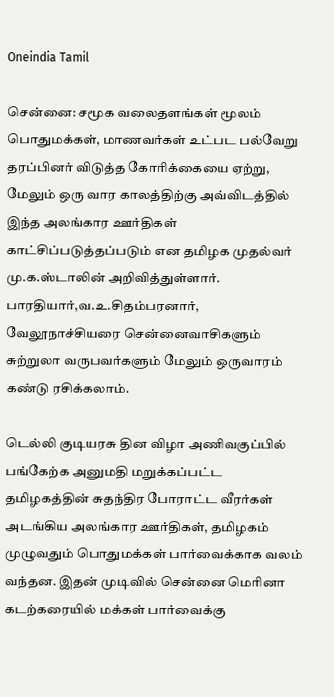Oneindia Tamil

சென்னை: சமூக வலைதளங்கள் மூலம் பொதுமக்கள், மாணவர்கள் உட்பட பல்வேறு தரப்பினர் விடுத்த கோரிக்கையை ஏற்று, மேலும் ஒரு வார காலத்திற்கு அவ்விடத்தில் இந்த அலங்கார ஊர்திகள் காட்சிப்படுத்தப்படும் என தமிழக முதல்வர் மு.க.ஸ்டாலின் அறிவித்துள்ளார். பாரதியார்,வ.உ.சிதம்பரனார், வேலூநாச்சியரை சென்னைவாசிகளும் சுற்றுலா வருபவர்களும் மேலும் ஒருவாரம் கண்டு ரசிக்கலாம்.

டெல்லி குடியரசு தின விழா அணிவகுப்பில் பங்கேற்க அனுமதி மறுக்கப்பட்ட தமிழகத்தின் சுதந்திர போராட்ட வீரர்கள் அடங்கிய அலங்கார ஊர்திகள், தமிழகம் முழுவதும் பொதுமக்கள் பார்வைக்காக வலம் வந்தன. இதன் முடிவில் சென்னை மெரினா கடற்கரையில் மக்கள் பார்வைக்கு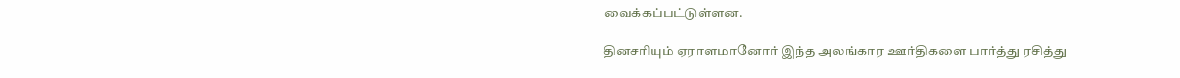வைக்கப்பட்டுள்ளன.

தினசரியும் ஏராளமானோர் இந்த அலங்கார ஊர்திகளை பார்த்து ரசித்து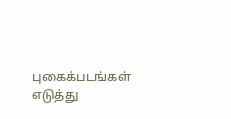புகைக்படங்கள் எடுத்து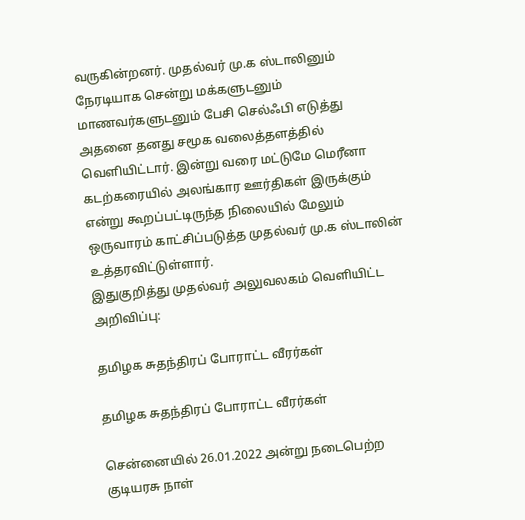வருகின்றனர். முதல்வர் மு.க ஸ்டாலினும் நேரடியாக சென்று மக்களுடனும் மாணவர்களுடனும் பேசி செல்ஃபி எடுத்து அதனை தனது சமூக வலைத்தளத்தில் வெளியிட்டார். இன்று வரை மட்டுமே மெரீனா கடற்கரையில் அலங்கார ஊர்திகள் இருக்கும் என்று கூறப்பட்டிருந்த நிலையில் மேலும் ஒருவாரம் காட்சிப்படுத்த முதல்வர் மு.க ஸ்டாலின் உத்தரவிட்டுள்ளார்.
இதுகுறித்து முதல்வர் அலுவலகம் வெளியிட்ட அறிவிப்பு:

தமிழக சுதந்திரப் போராட்ட வீரர்கள்

தமிழக சுதந்திரப் போராட்ட வீரர்கள்

சென்னையில் 26.01.2022 அன்று நடைபெற்ற குடியரசு நாள்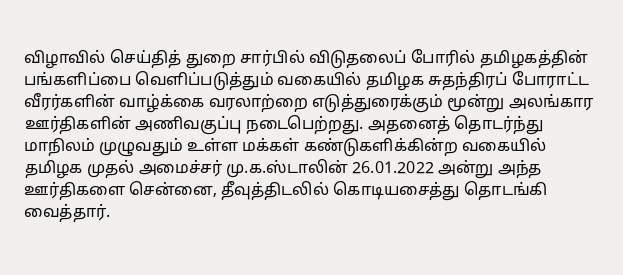விழாவில் செய்தித் துறை சார்பில் விடுதலைப் போரில் தமிழகத்தின் பங்களிப்பை வெளிப்படுத்தும் வகையில் தமிழக சுதந்திரப் போராட்ட வீரர்களின் வாழ்க்கை வரலாற்றை எடுத்துரைக்கும் மூன்று அலங்கார ஊர்திகளின் அணிவகுப்பு நடைபெற்றது. அதனைத் தொடர்ந்து மாநிலம் முழுவதும் உள்ள மக்கள் கண்டுகளிக்கின்ற வகையில் தமிழக முதல் அமைச்சர் மு.க.ஸ்டாலின் 26.01.2022 அன்று அந்த ஊர்திகளை சென்னை, தீவுத்திடலில் கொடியசைத்து தொடங்கி வைத்தார்.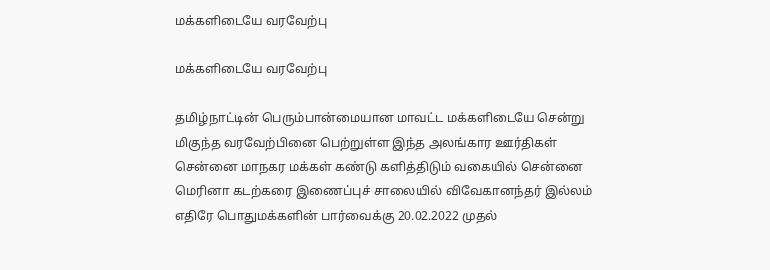மக்களிடையே வரவேற்பு

மக்களிடையே வரவேற்பு

தமிழ்நாட்டின் பெரும்பான்மையான மாவட்ட மக்களிடையே சென்று மிகுந்த வரவேற்பினை பெற்றுள்ள இந்த அலங்கார ஊர்திகள் சென்னை மாநகர மக்கள் கண்டு களித்திடும் வகையில் சென்னை மெரினா கடற்கரை இணைப்புச் சாலையில் விவேகானந்தர் இல்லம் எதிரே பொதுமக்களின் பார்வைக்கு 20.02.2022 முதல்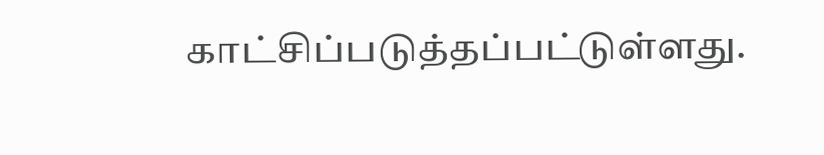காட்சிப்படுத்தப்பட்டுள்ளது.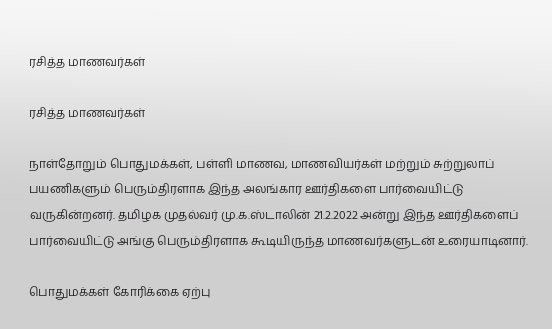ரசித்த மாணவர்கள்

ரசித்த மாணவர்கள்

நாள்தோறும் பொதுமக்கள், பள்ளி மாணவ, மாணவியர்கள் மற்றும் சுற்றுலாப் பயணிகளும் பெரும்திரளாக இந்த அலங்கார ஊர்திகளை பார்வையிட்டு வருகின்றனர். தமிழக முதல்வர் மு.க.ஸ்டாலின் 21.2.2022 அன்று இந்த ஊர்திகளைப் பார்வையிட்டு அங்கு பெரும்திரளாக கூடியிருந்த மாணவர்களுடன் உரையாடினார்.

பொதுமக்கள் கோரிக்கை ஏற்பு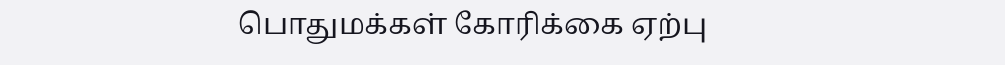பொதுமக்கள் கோரிக்கை ஏற்பு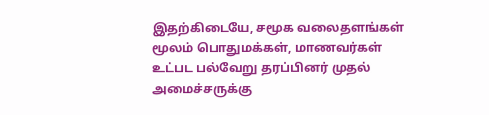இதற்கிடையே, சமூக வலைதளங்கள் மூலம் பொதுமக்கள், மாணவர்கள் உட்பட பல்வேறு தரப்பினர் முதல் அமைச்சருக்கு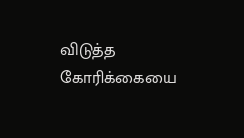விடுத்த கோரிக்கையை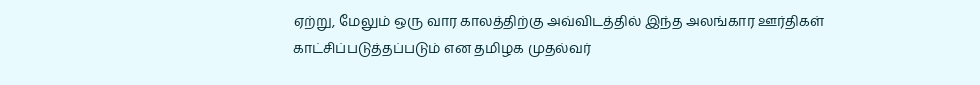ஏற்று, மேலும் ஒரு வார காலத்திற்கு அவ்விடத்தில் இந்த அலங்கார ஊர்திகள் காட்சிப்படுத்தப்படும் என தமிழக முதல்வர்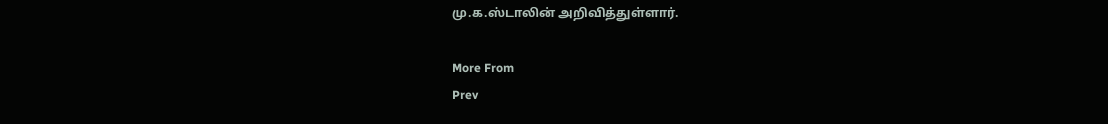மு.க.ஸ்டாலின் அறிவித்துள்ளார்.

More From
Prev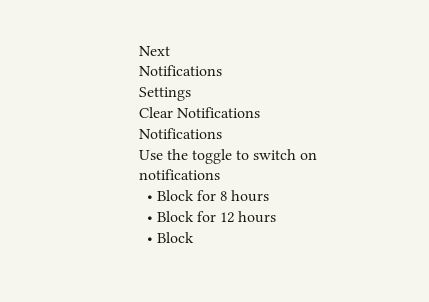Next
Notifications
Settings
Clear Notifications
Notifications
Use the toggle to switch on notifications
  • Block for 8 hours
  • Block for 12 hours
  • Block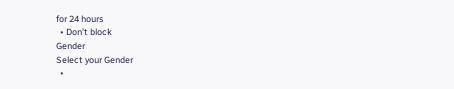for 24 hours
  • Don't block
Gender
Select your Gender
  •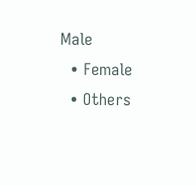Male
  • Female
  • Others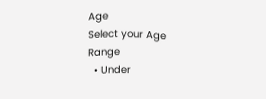Age
Select your Age Range
  • Under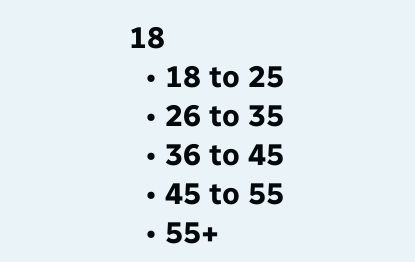18
  • 18 to 25
  • 26 to 35
  • 36 to 45
  • 45 to 55
  • 55+